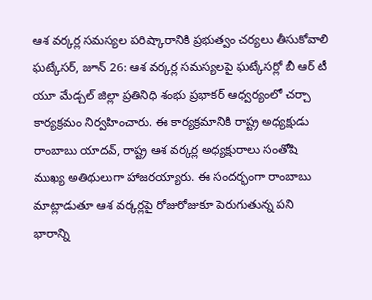ఆశ వర్కర్ల సమస్యల పరిష్కారానికి ప్రభుత్వం చర్యలు తీసుకోవాలి
ఘట్కేసర్, జూన్ 26: ఆశ వర్కర్ల సమస్యలపై ఘట్కేసర్లో బీ ఆర్ టీ యూ మేడ్చల్ జిల్లా ప్రతినిధి శంభు ప్రభాకర్ ఆధ్వర్యంలో చర్చా కార్యక్రమం నిర్వహించారు. ఈ కార్యక్రమానికి రాష్ట్ర అధ్యక్షుడు రాంబాబు యాదవ్, రాష్ట్ర ఆశ వర్కర్ల అధ్యక్షురాలు సంతోషి ముఖ్య అతిథులుగా హాజరయ్యారు. ఈ సందర్భంగా రాంబాబు మాట్లాడుతూ ఆశ వర్కర్లపై రోజురోజుకూ పెరుగుతున్న పని భారాన్ని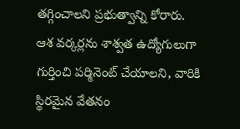తగ్గించాలని ప్రభుత్వాన్ని కోరారు. ఆశ వర్కర్లను శాశ్వత ఉద్యోగులుగా గుర్తించి పర్మినెంట్ చేయాలని, వారికి స్థిరమైన వేతనం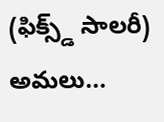(ఫిక్స్డ్ సాలరీ) అమలు...